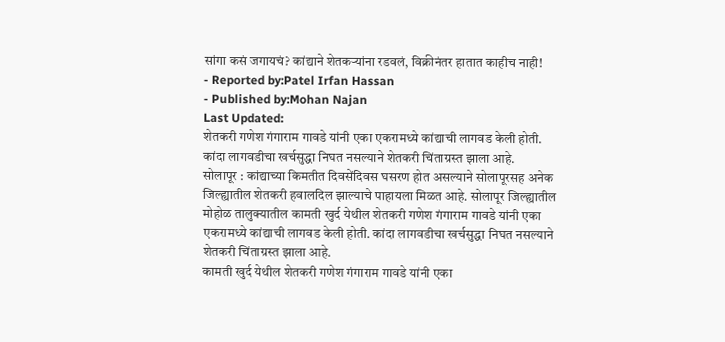सांगा कसं जगायचं? कांद्याने शेतकऱ्यांना रडवलं, विक्रीनंतर हातात काहीच नाही!
- Reported by:Patel Irfan Hassan
- Published by:Mohan Najan
Last Updated:
शेतकरी गणेश गंगाराम गावडे यांनी एका एकरामध्ये कांद्याची लागवड केली होती. कांदा लागवडीचा खर्चसुद्धा निघत नसल्याने शेतकरी चिंताग्रस्त झाला आहे.
सोलापूर : कांद्याच्या किमतीत दिवसेंदिवस घसरण होत असल्याने सोलापूरसह अनेक जिल्ह्यातील शेतकरी हवालदिल झाल्याचे पाहायला मिळत आहे. सोलापूर जिल्ह्यातील मोहोळ तालुक्यातील कामती खुर्द येथील शेतकरी गणेश गंगाराम गावडे यांनी एका एकरामध्ये कांद्याची लागवड केली होती. कांदा लागवडीचा खर्चसुद्धा निघत नसल्याने शेतकरी चिंताग्रस्त झाला आहे.
कामती खुर्द येथील शेतकरी गणेश गंगाराम गावडे यांनी एका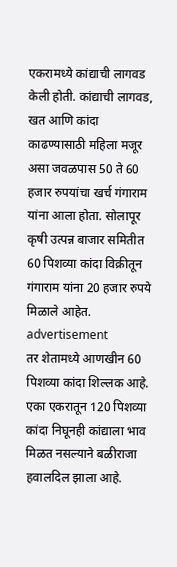एकरामध्ये कांद्याची लागवड केली होती. कांद्याची लागवड, खत आणि कांदा काढण्यासाठी महिला मजूर असा जवळपास 50 ते 60 हजार रुपयांचा खर्च गंगाराम यांना आला होता. सोलापूर कृषी उत्पन्न बाजार समितीत 60 पिशव्या कांदा विक्रीतून गंगाराम यांना 20 हजार रुपये मिळाले आहेत.
advertisement
तर शेतामध्ये आणखीन 60 पिशव्या कांदा शिल्लक आहे. एका एकरातून 120 पिशव्या कांदा निघूनही कांद्याला भाव मिळत नसल्याने बळीराजा हवालदिल झाला आहे.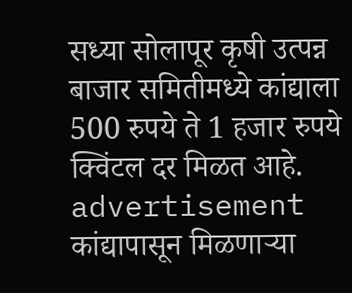सध्या सोलापूर कृषी उत्पन्न बाजार समितीमध्ये कांद्याला 500 रुपये ते 1 हजार रुपये क्विंटल दर मिळत आहे.
advertisement
कांद्यापासून मिळणाऱ्या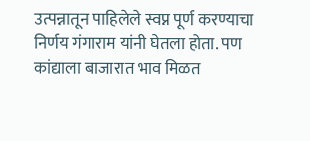उत्पन्नातून पाहिलेले स्वप्न पूर्ण करण्याचा निर्णय गंगाराम यांनी घेतला होता. पण कांद्याला बाजारात भाव मिळत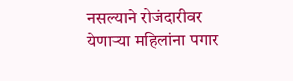नसल्याने रोजंदारीवर येणाऱ्या महिलांना पगार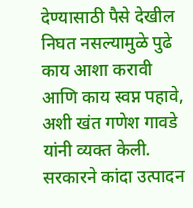देण्यासाठी पैसे देखील निघत नसल्यामुळे पुढे काय आशा करावी आणि काय स्वप्न पहावे, अशी खंत गणेश गावडे यांनी व्यक्त केली. सरकारने कांदा उत्पादन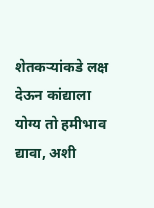शेतकऱ्यांकडे लक्ष देऊन कांद्याला योग्य तो हमीभाव द्यावा, अशी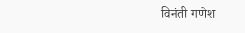विनंती गणेश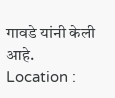गावडे यांनी केली आहे.
Location :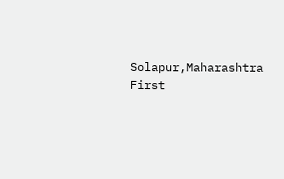Solapur,Maharashtra
First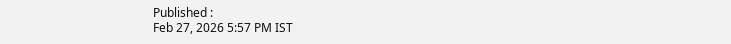Published :
Feb 27, 2026 5:57 PM IST